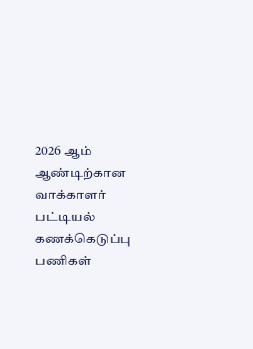2026 ஆம் ஆண்டிற்கான வாக்காளர் பட்டியல் கணக்கெடுப்பு பணிகள்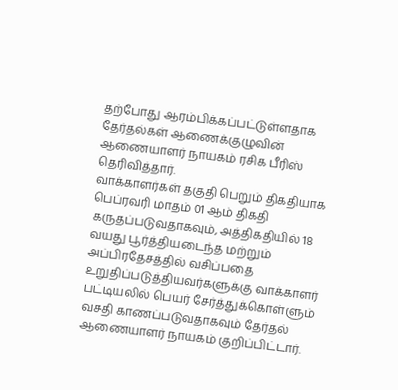தற்போது ஆரம்பிக்கப்பட்டுள்ளதாக தேர்தல்கள் ஆணைக்குழுவின் ஆணையாளர் நாயகம் ரசிக பீரிஸ் தெரிவித்தார்.
வாக்காளர்கள் தகுதி பெறும் திகதியாக பெப்ரவரி மாதம் 01 ஆம் திகதி கருதப்படுவதாகவும், அத்திகதியில் 18 வயது பூர்த்தியடைந்த மற்றும் அப்பிரதேசத்தில் வசிப்பதை உறுதிப்படுத்தியவர்களுக்கு வாக்காளர் பட்டியலில் பெயர் சேர்த்துக்கொள்ளும் வசதி காணப்படுவதாகவும் தேர்தல் ஆணையாளர் நாயகம் குறிப்பிட்டார்.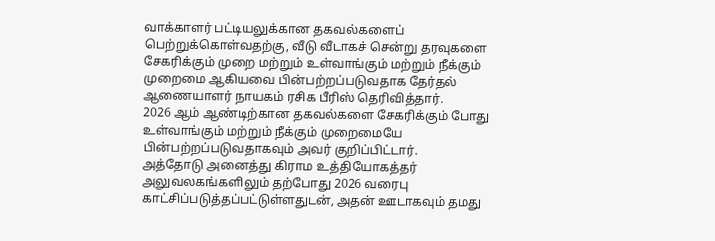வாக்காளர் பட்டியலுக்கான தகவல்களைப் பெற்றுக்கொள்வதற்கு, வீடு வீடாகச் சென்று தரவுகளை சேகரிக்கும் முறை மற்றும் உள்வாங்கும் மற்றும் நீக்கும் முறைமை ஆகியவை பின்பற்றப்படுவதாக தேர்தல் ஆணையாளர் நாயகம் ரசிக பீரிஸ் தெரிவித்தார்.
2026 ஆம் ஆண்டிற்கான தகவல்களை சேகரிக்கும் போது உள்வாங்கும் மற்றும் நீக்கும் முறைமையே பின்பற்றப்படுவதாகவும் அவர் குறிப்பிட்டார்.
அத்தோடு அனைத்து கிராம உத்தியோகத்தர் அலுவலகங்களிலும் தற்போது 2026 வரைபு காட்சிப்படுத்தப்பட்டுள்ளதுடன், அதன் ஊடாகவும் தமது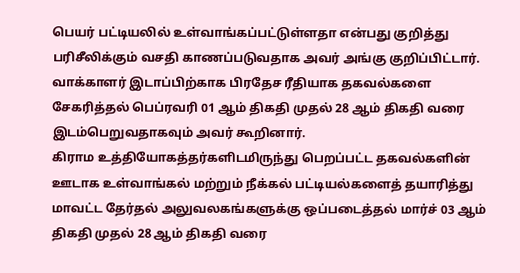பெயர் பட்டியலில் உள்வாங்கப்பட்டுள்ளதா என்பது குறித்து பரிசீலிக்கும் வசதி காணப்படுவதாக அவர் அங்கு குறிப்பிட்டார்.
வாக்காளர் இடாப்பிற்காக பிரதேச ரீதியாக தகவல்களை சேகரித்தல் பெப்ரவரி 01 ஆம் திகதி முதல் 28 ஆம் திகதி வரை இடம்பெறுவதாகவும் அவர் கூறினார்.
கிராம உத்தியோகத்தர்களிடமிருந்து பெறப்பட்ட தகவல்களின் ஊடாக உள்வாங்கல் மற்றும் நீக்கல் பட்டியல்களைத் தயாரித்து மாவட்ட தேர்தல் அலுவலகங்களுக்கு ஒப்படைத்தல் மார்ச் 03 ஆம் திகதி முதல் 28 ஆம் திகதி வரை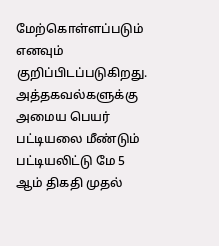மேற்கொள்ளப்படும் எனவும் குறிப்பிடப்படுகிறது.
அத்தகவல்களுக்கு அமைய பெயர் பட்டியலை மீண்டும் பட்டியலிட்டு மே 5 ஆம் திகதி முதல்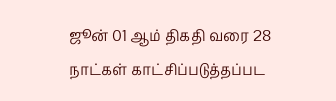ஜூன் 01 ஆம் திகதி வரை 28 நாட்கள் காட்சிப்படுத்தப்பட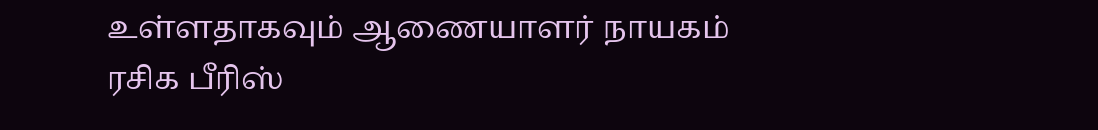உள்ளதாகவும் ஆணையாளர் நாயகம் ரசிக பீரிஸ்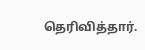தெரிவித்தார்.